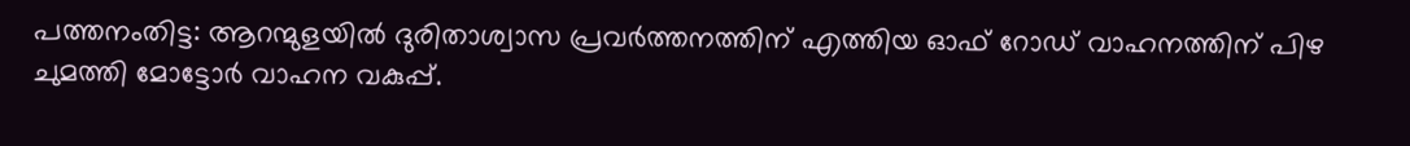പത്തനംതിട്ട: ആറന്മുളയിൽ ദുരിതാശ്വാസ പ്രവർത്തനത്തിന് എത്തിയ ഓഫ് റോഡ് വാഹനത്തിന് പിഴ ചുമത്തി മോട്ടോർ വാഹന വകുപ്പ്.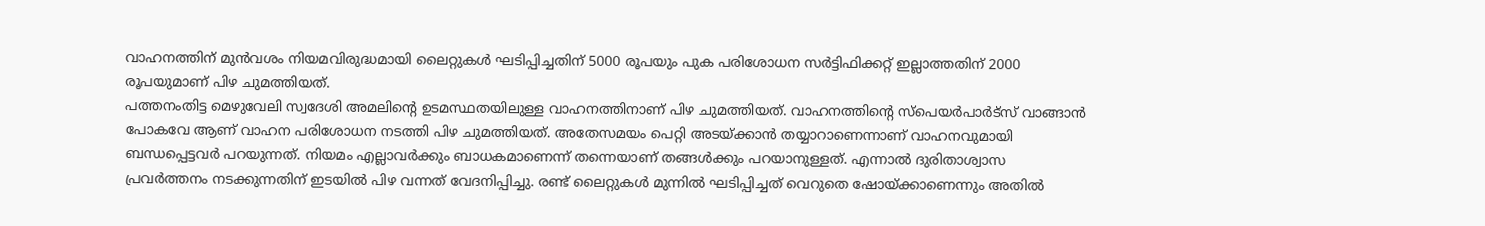വാഹനത്തിന് മുൻവശം നിയമവിരുദ്ധമായി ലൈറ്റുകൾ ഘടിപ്പിച്ചതിന് 5000 രൂപയും പുക പരിശോധന സർട്ടിഫിക്കറ്റ് ഇല്ലാത്തതിന് 2000 രൂപയുമാണ് പിഴ ചുമത്തിയത്.
പത്തനംതിട്ട മെഴുവേലി സ്വദേശി അമലിന്റെ ഉടമസ്ഥതയിലുള്ള വാഹനത്തിനാണ് പിഴ ചുമത്തിയത്. വാഹനത്തിന്റെ സ്പെയർപാർട്സ് വാങ്ങാൻ പോകവേ ആണ് വാഹന പരിശോധന നടത്തി പിഴ ചുമത്തിയത്. അതേസമയം പെറ്റി അടയ്ക്കാൻ തയ്യാറാണെന്നാണ് വാഹനവുമായി ബന്ധപ്പെട്ടവർ പറയുന്നത്. നിയമം എല്ലാവർക്കും ബാധകമാണെന്ന് തന്നെയാണ് തങ്ങൾക്കും പറയാനുള്ളത്. എന്നാൽ ദുരിതാശ്വാസ പ്രവർത്തനം നടക്കുന്നതിന് ഇടയിൽ പിഴ വന്നത് വേദനിപ്പിച്ചു. രണ്ട് ലൈറ്റുകൾ മുന്നിൽ ഘടിപ്പിച്ചത് വെറുതെ ഷോയ്ക്കാണെന്നും അതിൽ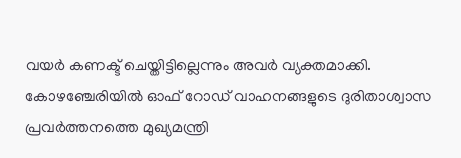വയർ കണക്ട് ചെയ്തിട്ടില്ലെന്നും അവർ വ്യക്തമാക്കി.
കോഴഞ്ചേരിയിൽ ഓഫ് റോഡ് വാഹനങ്ങളുടെ ദുരിതാശ്വാസ പ്രവർത്തനത്തെ മുഖ്യമന്ത്രി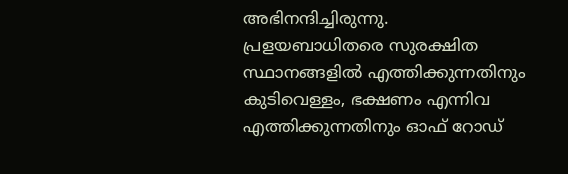അഭിനന്ദിച്ചിരുന്നു. പ്രളയബാധിതരെ സുരക്ഷിത സ്ഥാനങ്ങളിൽ എത്തിക്കുന്നതിനും കുടിവെള്ളം, ഭക്ഷണം എന്നിവ എത്തിക്കുന്നതിനും ഓഫ് റോഡ്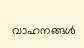വാഹനങ്ങൾ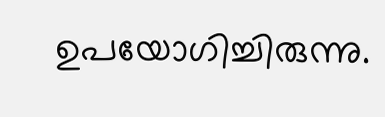ഉപയോഗിച്ചിരുന്നു.